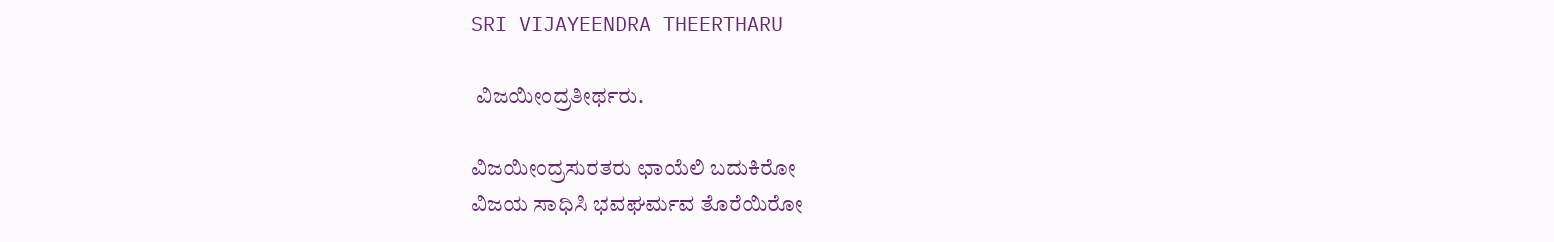SRI VIJAYEENDRA THEERTHARU

 ವಿಜಯೀಂದ್ರತೀರ್ಥರು.

ವಿಜಯೀಂದ್ರಸುರತರು ಛಾಯೆಲಿ ಬದುಕಿರೋ
ವಿಜಯ ಸಾಧಿಸಿ ಭವಘರ್ಮವ ತೊರೆಯಿರೋ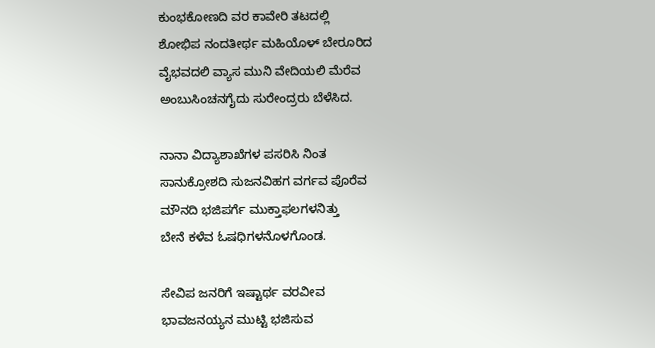ಕುಂಭಕೋಣದಿ ವರ ಕಾವೇರಿ ತಟದಲ್ಲಿ
ಶೋಭಿಪ ನಂದತೀರ್ಥ ಮಹಿಯೊಳ್ ಬೇರೂರಿದ
ವೈಭವದಲಿ ವ್ಯಾಸ ಮುನಿ ವೇದಿಯಲಿ ಮೆರೆವ
ಅಂಬುಸಿಂಚನಗೈದು ಸುರೇಂದ್ರರು ಬೆಳೆಸಿದ.

ನಾನಾ ವಿದ್ಯಾಶಾಖೆಗಳ ಪಸರಿಸಿ ನಿಂತ
ಸಾನುಕ್ರೋಶದಿ ಸುಜನವಿಹಗ ವರ್ಗವ ಪೊರೆವ
ಮೌನದಿ ಭಜಿಪರ್ಗೆ ಮುಕ್ತಾಫಲಗಳನಿತ್ತು
ಬೇನೆ ಕಳೆವ ಓಷಧಿಗಳನೊಳಗೊಂಡ.

ಸೇವಿಪ ಜನರಿಗೆ ಇಷ್ಟಾರ್ಥ ವರವೀವ
ಭಾವಜನಯ್ಯನ ಮುಟ್ಟಿ ಭಜಿಸುವ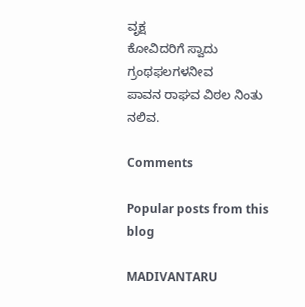ವೃಕ್ಷ
ಕೋವಿದರಿಗೆ ಸ್ವಾದು ಗ್ರಂಥಫಲಗಳನೀವ
ಪಾವನ ರಾಘವ ವಿಠಲ ನಿಂತು ನಲಿವ.

Comments

Popular posts from this blog

MADIVANTARU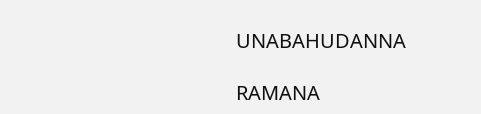UNABAHUDANNA

RAMANA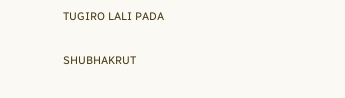TUGIRO LALI PADA

SHUBHAKRUT